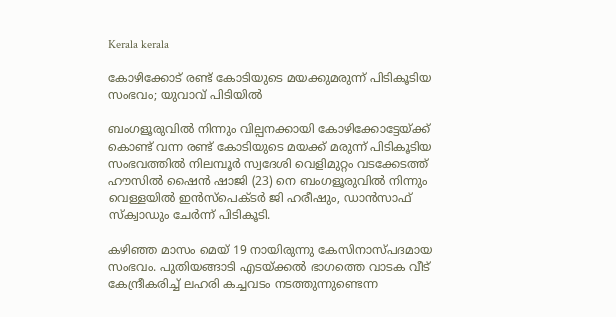Kerala kerala

കോഴിക്കോട് രണ്ട് കോടിയുടെ മയക്കുമരുന്ന് പിടികൂടിയ സംഭവം; യുവാവ് പിടിയില്‍

ബംഗളൂരുവില്‍ നിന്നും വില്പനക്കായി കോഴിക്കോട്ടേയ്ക്ക് കൊണ്ട് വന്ന രണ്ട് കോടിയുടെ മയക്ക് മരുന്ന് പിടികൂടിയ സംഭവത്തില്‍ നിലമ്പൂര്‍ സ്വദേശി വെളിമുറ്റം വടക്കേടത്ത് ഹൗസില്‍ ഷൈന്‍ ഷാജി (23) നെ ബംഗളൂരുവില്‍ നിന്നും വെള്ളയില്‍ ഇന്‍സ്പെക്ടര്‍ ജി ഹരീഷും, ഡാന്‍സാഫ് സ്‌ക്വാഡും ചേര്‍ന്ന് പിടികൂടി.

കഴിഞ്ഞ മാസം മെയ് 19 നായിരുന്നു കേസിനാസ്പദമായ സംഭവം. പുതിയങ്ങാടി എടയ്ക്കല്‍ ഭാഗത്തെ വാടക വീട് കേന്ദ്രീകരിച്ച് ലഹരി കച്ചവടം നടത്തുന്നുണ്ടെന്ന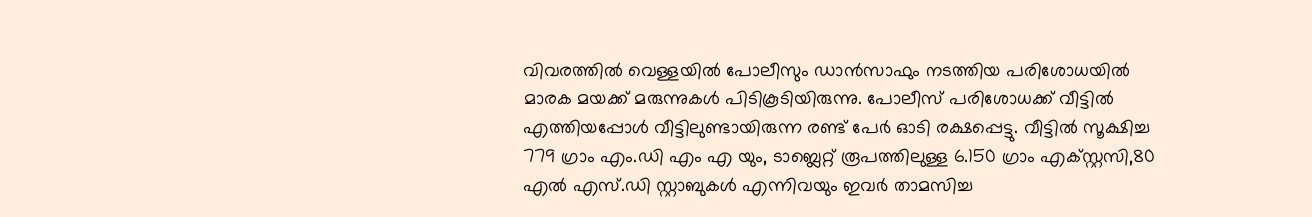വിവരത്തില്‍ വെള്ളയില്‍ പോലീസും ഡാന്‍സാഫും നടത്തിയ പരിശോധയില്‍ മാരക മയക്ക് മരുന്നുകള്‍ പിടികൂടിയിരുന്നു. പോലീസ് പരിശോധക്ക് വീട്ടില്‍ എത്തിയപ്പോള്‍ വീട്ടിലുണ്ടായിരുന്ന രണ്ട് പേര്‍ ഓടി രക്ഷപ്പെട്ടു. വീട്ടില്‍ സൂക്ഷിച്ച 779 ഗ്രാം എം.ഡി എം എ യും, ടാബ്ലെറ്റ് രൂപത്തിലുള്ള 6.150 ഗ്രാം എക്സ്റ്റസി,80 എല്‍ എസ്.ഡി സ്റ്റാബുകള്‍ എന്നിവയും ഇവര്‍ താമസിച്ച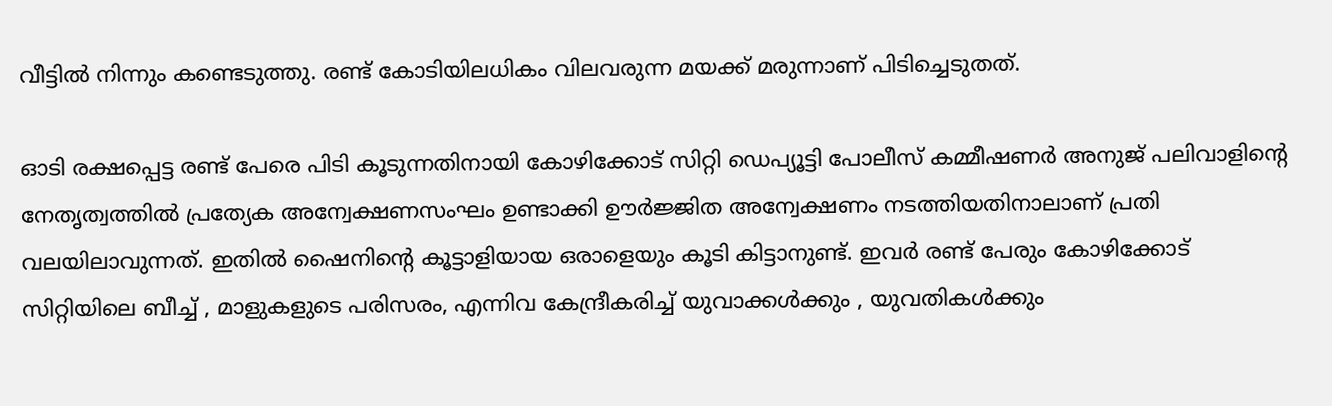വീട്ടില്‍ നിന്നും കണ്ടെടുത്തു. രണ്ട് കോടിയിലധികം വിലവരുന്ന മയക്ക് മരുന്നാണ് പിടിച്ചെടുതത്.

ഓടി രക്ഷപ്പെട്ട രണ്ട് പേരെ പിടി കൂടുന്നതിനായി കോഴിക്കോട് സിറ്റി ഡെപ്യൂട്ടി പോലീസ് കമ്മീഷണര്‍ അനുജ് പലിവാളിന്റെ നേതൃത്വത്തില്‍ പ്രത്യേക അന്വേക്ഷണസംഘം ഉണ്ടാക്കി ഊര്‍ജ്ജിത അന്വേക്ഷണം നടത്തിയതിനാലാണ് പ്രതി വലയിലാവുന്നത്. ഇതില്‍ ഷൈനിന്റെ കൂട്ടാളിയായ ഒരാളെയും കൂടി കിട്ടാനുണ്ട്. ഇവര്‍ രണ്ട് പേരും കോഴിക്കോട് സിറ്റിയിലെ ബീച്ച് , മാളുകളുടെ പരിസരം, എന്നിവ കേന്ദ്രീകരിച്ച് യുവാക്കള്‍ക്കും , യുവതികള്‍ക്കും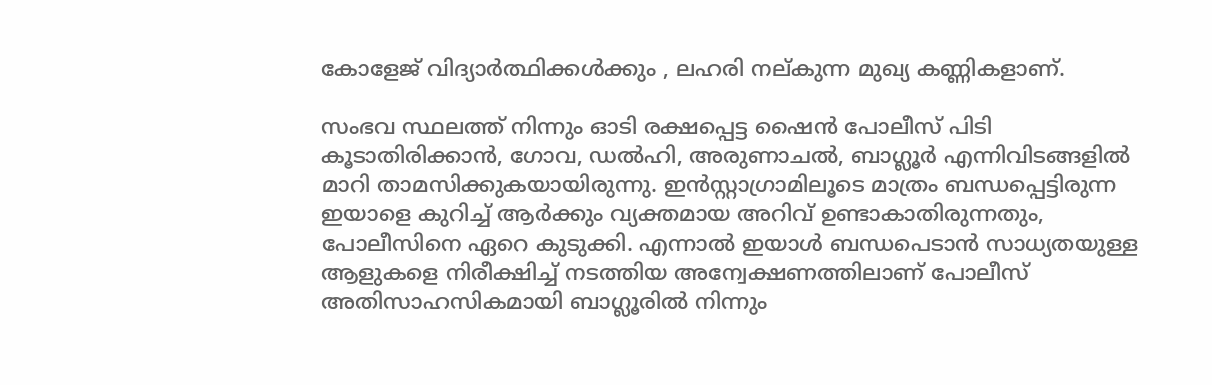കോളേജ് വിദ്യാര്‍ത്ഥിക്കള്‍ക്കും , ലഹരി നല്കുന്ന മുഖ്യ കണ്ണികളാണ്.

സംഭവ സ്ഥലത്ത് നിന്നും ഓടി രക്ഷപ്പെട്ട ഷൈന്‍ പോലീസ് പിടി കൂടാതിരിക്കാന്‍, ഗോവ, ഡല്‍ഹി, അരുണാചല്‍, ബാഗ്ലൂര്‍ എന്നിവിടങ്ങളില്‍ മാറി താമസിക്കുകയായിരുന്നു. ഇന്‍സ്റ്റാഗ്രാമിലൂടെ മാത്രം ബന്ധപ്പെട്ടിരുന്ന ഇയാളെ കുറിച്ച് ആര്‍ക്കും വ്യക്തമായ അറിവ് ഉണ്ടാകാതിരുന്നതും, പോലീസിനെ ഏറെ കുടുക്കി. എന്നാല്‍ ഇയാള്‍ ബന്ധപെടാന്‍ സാധ്യതയുള്ള ആളുകളെ നിരീക്ഷിച്ച് നടത്തിയ അന്വേക്ഷണത്തിലാണ് പോലീസ് അതിസാഹസികമായി ബാഗ്ലൂരില്‍ നിന്നും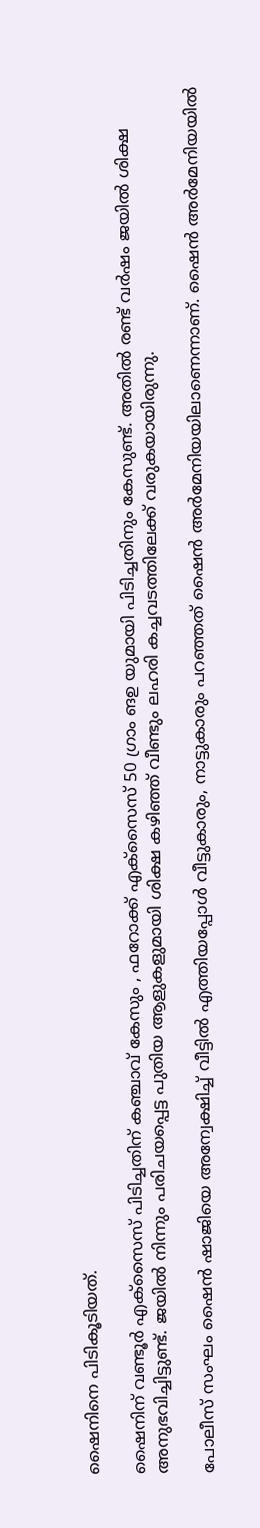ഷൈനിനെ പിടികൂടിയത്.

ഷൈനിന് വണ്ടൂര്‍ എക്സൈസ് പിടിച്ചതിന് കഞ്ചാവ് കേസും , ഫറോക്ക് എക്സൈസ് 50 ഗ്രാം ങഉ യുമായി പിടിച്ചതിനും കേസുണ്ട്. അതില്‍ രണ്ട് വര്‍ഷം ജയില്‍ ശിക്ഷ അനുഭവിച്ചിട്ടുണ്ട്. ജയില്‍ നിന്നും പരിചയപ്പെട്ട പുതിയ ആളുകളുമായി ശിക്ഷ കഴിഞ്ഞ് വീണ്ടും ലഹരി കച്ചവടത്തിലേക്ക് വരുകയായിരുന്നു.

പോലീസ് സംഘം ഷൈന്‍ ഷാജിയെ അന്വേക്ഷിച്ച് വീട്ടില്‍ എത്തിയപ്പോള്‍ വീട്ടുകാരും, നാട്ടുകാരും പറഞ്ഞത് ഷൈന്‍ അര്‍മേനിയയിലാണെന്നാണ്. ഷൈന്‍ അര്‍മേനിയയില്‍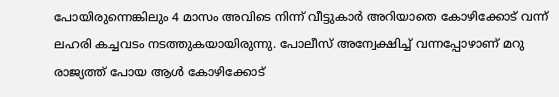പോയിരുന്നെങ്കിലും 4 മാസം അവിടെ നിന്ന് വീട്ടുകാര്‍ അറിയാതെ കോഴിക്കോട് വന്ന് ലഹരി കച്ചവടം നടത്തുകയായിരുന്നു. പോലീസ് അന്വേക്ഷിച്ച് വന്നപ്പോഴാണ് മറു രാജ്യത്ത് പോയ ആള്‍ കോഴിക്കോട്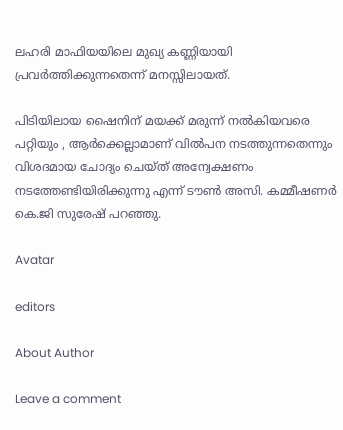ലഹരി മാഫിയയിലെ മുഖ്യ കണ്ണിയായി പ്രവര്‍ത്തിക്കുന്നതെന്ന് മനസ്സിലായത്.

പിടിയിലായ ഷൈനിന് മയക്ക് മരുന്ന് നല്‍കിയവരെ പറ്റിയും , ആര്‍ക്കെല്ലാമാണ് വില്‍പന നടത്തുന്നതെന്നും വിശദമായ ചോദ്യം ചെയ്ത് അന്വേക്ഷണം നടത്തേണ്ടിയിരിക്കുന്നു എന്ന് ടൗണ്‍ അസി. കമ്മീഷണര്‍ കെ.ജി സുരേഷ് പറഞ്ഞു.

Avatar

editors

About Author

Leave a comment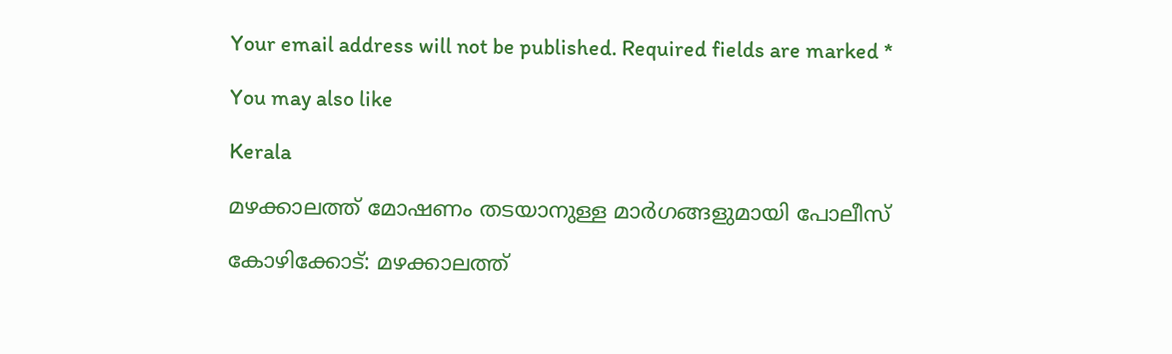Your email address will not be published. Required fields are marked *

You may also like

Kerala

മഴക്കാലത്ത് മോഷണം തടയാനുള്ള മാര്‍ഗങ്ങളുമായി പോലീസ്‌

കോഴിക്കോട്: മഴക്കാലത്ത്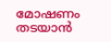മോഷണം തടയാന്‍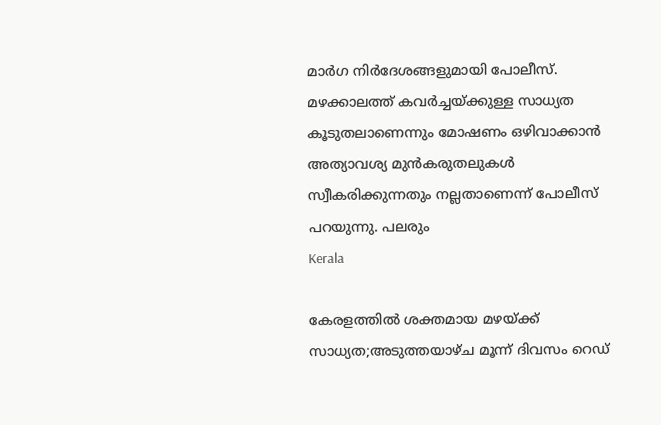മാര്‍ഗ നിര്‍ദേശങ്ങളുമായി പോലീസ്. മഴക്കാലത്ത് കവര്‍ച്ചയ്ക്കുള്ള സാധ്യത കൂടുതലാണെന്നും മോഷണം ഒഴിവാക്കാന്‍ അത്യാവശ്യ മുന്‍കരുതലുകള്‍ സ്വീകരിക്കുന്നതും നല്ലതാണെന്ന് പോലീസ് പറയുന്നു. പലരും
Kerala

കേരളത്തില്‍ ശക്തമായ മഴയ്ക്ക് സാധ്യത;അടുത്തയാഴ്ച മൂന്ന് ദിവസം റെഡ്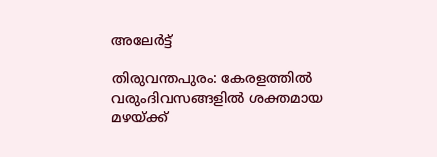അലേര്‍ട്ട്

തിരുവന്തപുരം: കേരളത്തില്‍ വരുംദിവസങ്ങളില്‍ ശക്തമായ മഴയ്ക്ക്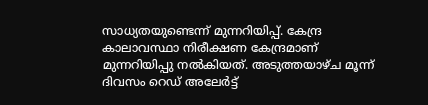സാധ്യതയുണ്ടെന്ന് മുന്നറിയിപ്പ്. കേന്ദ്ര കാലാവസ്ഥാ നിരീക്ഷണ കേന്ദ്രമാണ് മുന്നറിയിപ്പു നല്‍കിയത്. അടുത്തയാഴ്ച മൂന്ന് ദിവസം റെഡ് അലേര്‍ട്ട്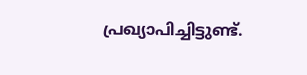പ്രഖ്യാപിച്ചിട്ടുണ്ട്.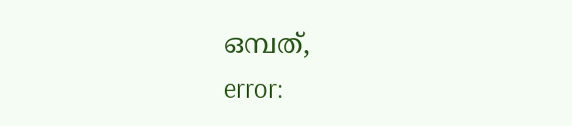ഒമ്പത്,
error: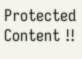Protected Content !!